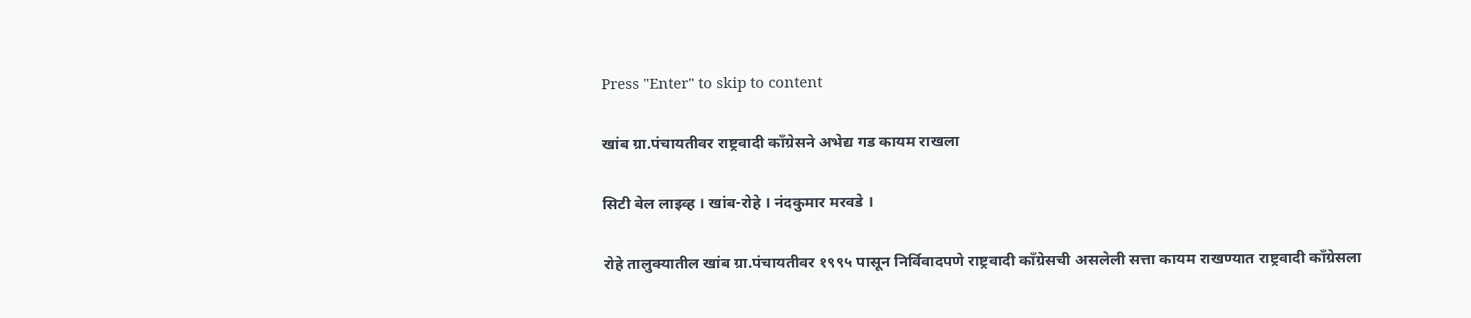Press "Enter" to skip to content

खांब ग्रा.पंचायतीवर राष्ट्रवादी काँग्रेसने अभेद्य गड कायम राखला

सिटी बेल लाइव्ह । खांब-रोहे । नंदकुमार मरवडे ।

रोहे तालुक्यातील खांब ग्रा.पंचायतीवर १९९५ पासून निर्विवादपणे राष्ट्रवादी कॉंग्रेसची असलेली सत्ता कायम राखण्यात राष्ट्रवादी काँग्रेसला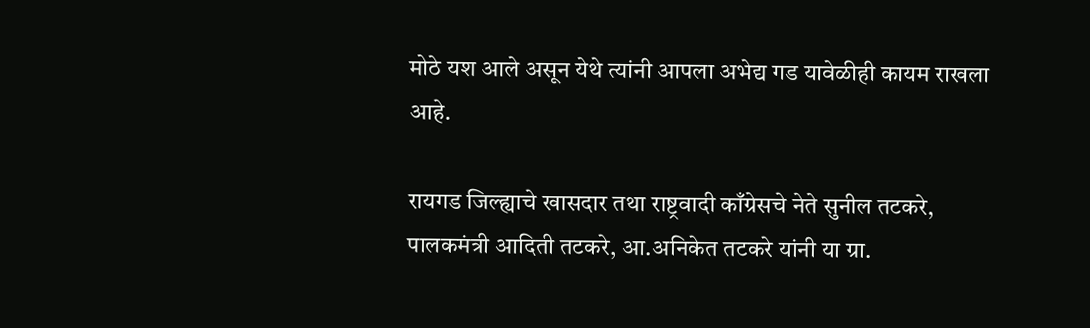मोठे यश आले असून येथे त्यांनी आपला अभेद्य गड यावेळीही कायम राखला आहे.

रायगड जिल्ह्याचे खासदार तथा राष्ट्रवादी काँग्रेसचे नेते सुनील तटकरे, पालकमंत्री आदिती तटकरे, आ.अनिकेत तटकरे यांनी या ग्रा.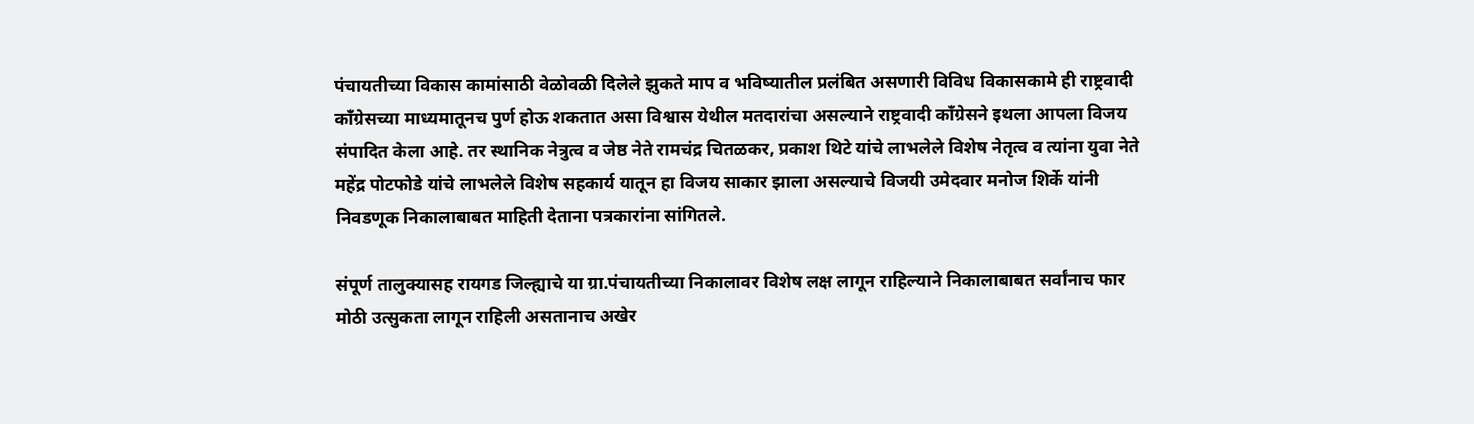पंचायतीच्या विकास कामांसाठी वेळोवळी दिलेले झुकते माप व भविष्यातील प्रलंबित असणारी विविध विकासकामे ही राष्ट्रवादी काँग्रेसच्या माध्यमातूनच पुर्ण होऊ शकतात असा विश्वास येथील मतदारांचा असल्याने राष्ट्रवादी काँग्रेसने इथला आपला विजय संपादित केला आहे. तर स्थानिक नेत्रुत्व व जेष्ठ नेते रामचंद्र चितळकर, प्रकाश थिटे यांचे लाभलेले विशेष नेतृत्व व त्यांना युवा नेते महेंद्र पोटफोडे यांचे लाभलेले विशेष सहकार्य यातून हा विजय साकार झाला असल्याचे विजयी उमेदवार मनोज शिर्के यांनी निवडणूक निकालाबाबत माहिती देताना पत्रकारांना सांगितले.

संपूर्ण तालुक्यासह रायगड जिल्ह्याचे या ग्रा.पंचायतीच्या निकालावर विशेष लक्ष लागून राहिल्याने निकालाबाबत सर्वांनाच फार मोठी उत्सुकता लागून राहिली असतानाच अखेर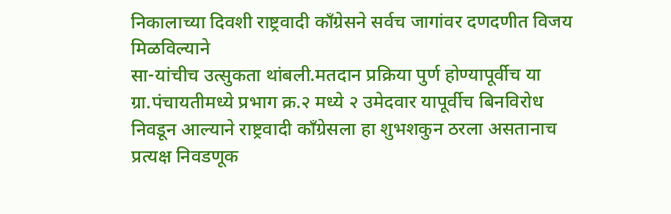निकालाच्या दिवशी राष्ट्रवादी कॉंग्रेसने सर्वच जागांवर दणदणीत विजय मिळविल्याने
सा-यांचीच उत्सुकता थांबली.मतदान प्रक्रिया पुर्ण होण्यापूर्वीच या ग्रा.पंचायतीमध्ये प्रभाग क्र.२ मध्ये २ उमेदवार यापूर्वीच बिनविरोध निवडून आल्याने राष्ट्रवादी काँग्रेसला हा शुभशकुन ठरला असतानाच प्रत्यक्ष निवडणूक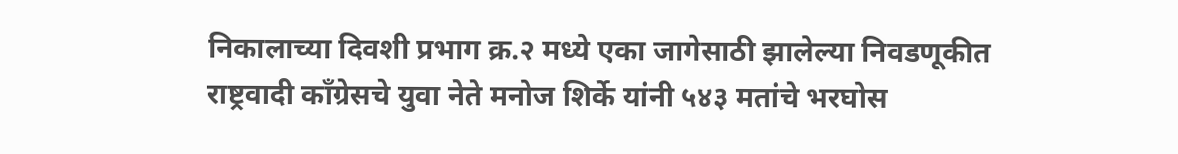निकालाच्या दिवशी प्रभाग क्र.२ मध्ये एका जागेसाठी झालेल्या निवडणूकीत राष्ट्रवादी कॉंग्रेसचे युवा नेते मनोज शिर्के यांनी ५४३ मतांचे भरघोस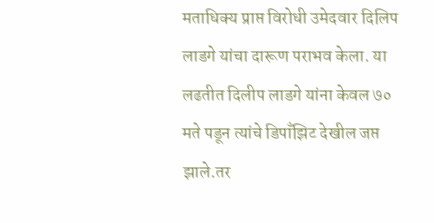मताधिक्य प्राप्त विरोधी उमेदवार दिलिप लाडगे यांचा दारूण पराभव केला. या लढतीत दिलीप लाडगे यांना केवल ७० मते पडून त्यांचे डिपाँझिट देखील जप्त झाले.तर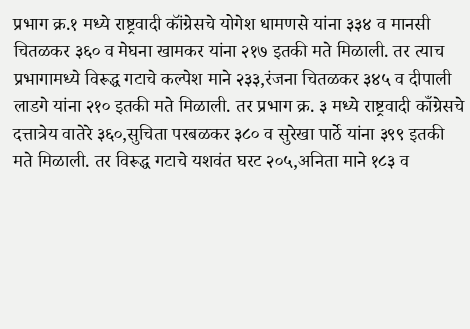प्रभाग क्र.१ मध्ये राष्ट्रवादी कॉंग्रेसचे योगेश धामणसे यांना ३३४ व मानसी चितळकर ३६० व मेघना खामकर यांना २१७ इतकी मते मिळाली. तर त्याच प्रभागामध्ये विरूद्ध गटाचे कल्पेश माने २३३,रंजना चितळकर ३४५ व दीपाली लाडगे यांना २१० इतकी मते मिळाली. तर प्रभाग क्र. ३ मध्ये राष्ट्रवादी काँग्रेसचे दत्तात्रेय वातेरे ३६०,सुचिता परबळकर ३८० व सुरेखा पार्ठे यांना ३९९ इतकी मते मिळाली. तर विरूद्ध गटाचे यशवंत घरट २०५,अनिता माने १८३ व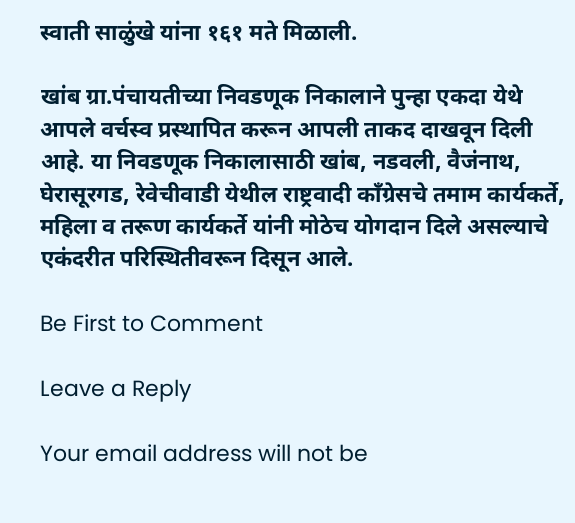स्वाती साळुंखे यांना १६१ मते मिळाली.

खांब ग्रा.पंचायतीच्या निवडणूक निकालाने पुन्हा एकदा येथे आपले वर्चस्व प्रस्थापित करून आपली ताकद दाखवून दिली आहे. या निवडणूक निकालासाठी खांब, नडवली, वैजंनाथ, घेरासूरगड, रेवेचीवाडी येथील राष्ट्रवादी काँग्रेसचे तमाम कार्यकर्ते, महिला व तरूण कार्यकर्ते यांनी मोठेच योगदान दिले असल्याचे एकंदरीत परिस्थितीवरून दिसून आले.

Be First to Comment

Leave a Reply

Your email address will not be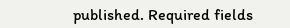published. Required fields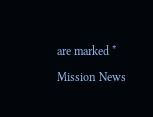are marked *

Mission News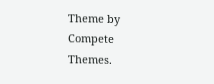Theme by Compete Themes.